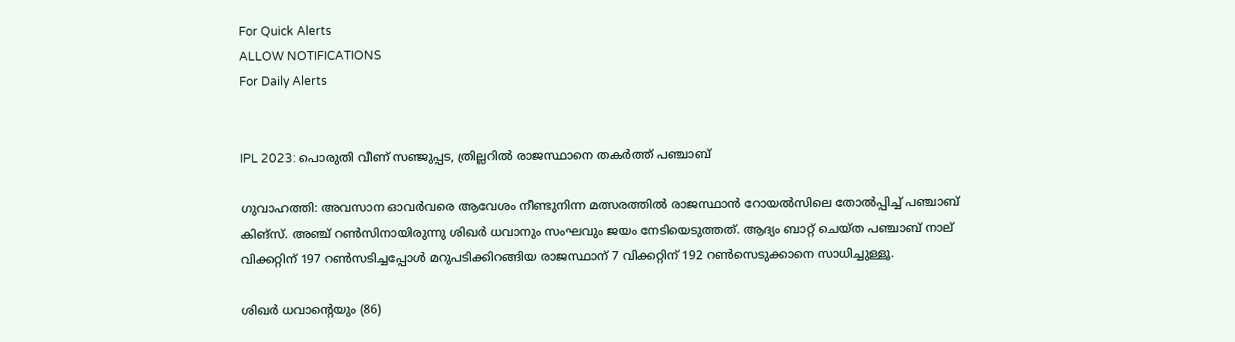For Quick Alerts
ALLOW NOTIFICATIONS
For Daily Alerts


IPL 2023: പൊരുതി വീണ് സഞ്ജുപ്പട, ത്രില്ലറില്‍ രാജസ്ഥാനെ തകര്‍ത്ത് പഞ്ചാബ്

ഗുവാഹത്തി: അവസാന ഓവര്‍വരെ ആവേശം നീണ്ടുനിന്ന മത്സരത്തില്‍ രാജസ്ഥാന്‍ റോയല്‍സിലെ തോല്‍പ്പിച്ച് പഞ്ചാബ് കിങ്‌സ്. അഞ്ച് റണ്‍സിനായിരുന്നു ശിഖര്‍ ധവാനും സംഘവും ജയം നേടിയെടുത്തത്. ആദ്യം ബാറ്റ് ചെയ്ത പഞ്ചാബ് നാല് വിക്കറ്റിന് 197 റണ്‍സടിച്ചപ്പോള്‍ മറുപടിക്കിറങ്ങിയ രാജസ്ഥാന് 7 വിക്കറ്റിന് 192 റണ്‍സെടുക്കാനെ സാധിച്ചുള്ളൂ.

ശിഖര്‍ ധവാന്റെയും (86)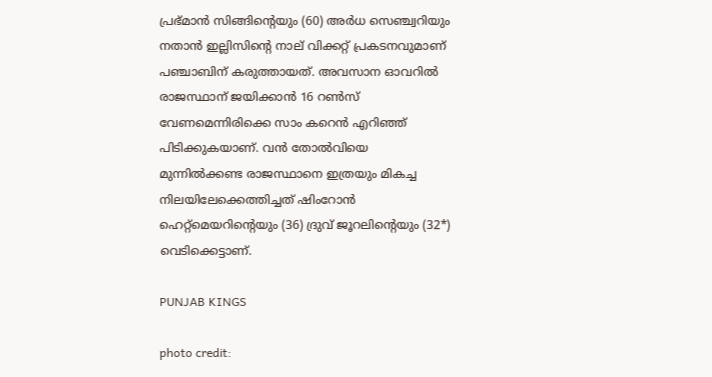പ്രഭ്മാന്‍ സിങ്ങിന്റെയും (60) അര്‍ധ സെഞ്ച്വറിയും നതാന്‍ ഇല്ലിസിന്റെ നാല് വിക്കറ്റ് പ്രകടനവുമാണ് പഞ്ചാബിന് കരുത്തായത്. അവസാന ഓവറില്‍ രാജസ്ഥാന് ജയിക്കാന്‍ 16 റണ്‍സ് വേണമെന്നിരിക്കെ സാം കറെന്‍ എറിഞ്ഞ് പിടിക്കുകയാണ്. വന്‍ തോല്‍വിയെ മുന്നില്‍ക്കണ്ട രാജസ്ഥാനെ ഇത്രയും മികച്ച നിലയിലേക്കെത്തിച്ചത് ഷിംറോന്‍ ഹെറ്റ്‌മെയറിന്റെയും (36) ദ്രുവ് ജൂറലിന്റെയും (32*) വെടിക്കെട്ടാണ്.

PUNJAB KINGS

photo credit: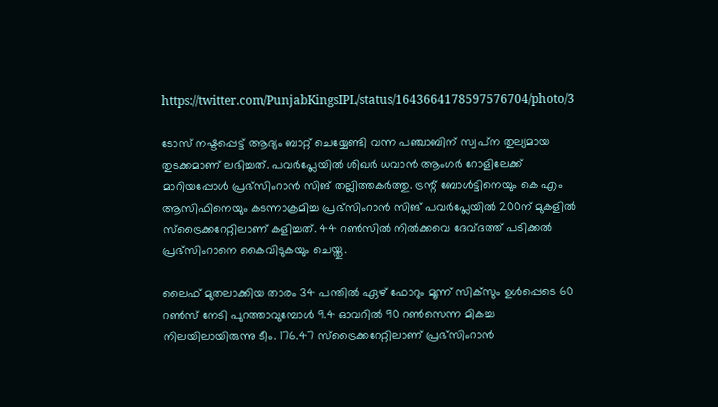https://twitter.com/PunjabKingsIPL/status/1643664178597576704/photo/3

ടോസ് നഷ്ടപ്പെട്ട് ആദ്യം ബാറ്റ് ചെയ്യേണ്ടി വന്ന പഞ്ചാബിന് സ്വപ്‌ന തുല്യമായ തുടക്കമാണ് ലഭിച്ചത്. പവര്‍പ്ലേയില്‍ ശിഖര്‍ ധവാന്‍ ആംഗര്‍ റോളിലേക്ക് മാറിയപ്പോള്‍ പ്രഭ്‌സിംറാന്‍ സിങ് തല്ലിത്തകര്‍ത്തു. ട്രന്റ് ബോള്‍ട്ടിനെയും കെ എം ആസിഫിനെയും കടന്നാക്രമിച്ച പ്രഭ്‌സിംറാന്‍ സിങ് പവര്‍പ്ലേയില്‍ 200ന് മുകളില്‍ സ്‌ട്രൈക്കറേറ്റിലാണ് കളിച്ചത്. 44 റണ്‍സില്‍ നില്‍ക്കവെ ദേവ്ദത്ത് പടിക്കല്‍ പ്രഭ്‌സിംറാനെ കൈവിടുകയും ചെയ്തു.

ലൈഫ് മുതലാക്കിയ താരം 34 പന്തില്‍ ഏഴ് ഫോറും മൂന്ന് സിക്‌സും ഉള്‍പ്പെടെ 60 റണ്‍സ് നേടി പുറത്താവുമ്പോള്‍ 9.4 ഓവറില്‍ 90 റണ്‍സെന്ന മികച്ച നിലയിലായിരുന്നു ടീം. 176.47 സ്‌ട്രൈക്കറേറ്റിലാണ് പ്രഭ്‌സിംറാന്‍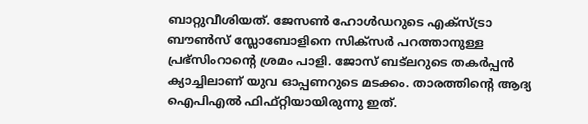ബാറ്റുവീശിയത്. ജേസണ്‍ ഹോള്‍ഡറുടെ എക്‌സ്ട്രാ ബൗണ്‍സ് സ്ലോബോളിനെ സിക്‌സര്‍ പറത്താനുള്ള പ്രഭ്‌സിംറാന്റെ ശ്രമം പാളി. ജോസ് ബട്‌ലറുടെ തകര്‍പ്പന്‍ ക്യാച്ചിലാണ് യുവ ഓപ്പണറുടെ മടക്കം. താരത്തിന്റെ ആദ്യ ഐപിഎല്‍ ഫിഫ്റ്റിയായിരുന്നു ഇത്.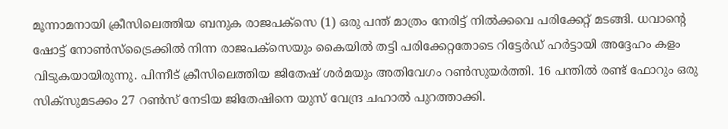മൂന്നാമനായി ക്രീസിലെത്തിയ ബനുക രാജപക്‌സെ (1) ഒരു പന്ത് മാത്രം നേരിട്ട് നില്‍ക്കവെ പരിക്കേറ്റ് മടങ്ങി. ധവാന്റെ ഷോട്ട് നോണ്‍സ്‌ട്രൈക്കില്‍ നിന്ന രാജപക്‌സെയും കൈയില്‍ തട്ടി പരിക്കേറ്റതോടെ റിട്ടേര്‍ഡ് ഹര്‍ട്ടായി അദ്ദേഹം കളം വിടുകയായിരുന്നു. പിന്നീട് ക്രീസിലെത്തിയ ജിതേഷ് ശര്‍മയും അതിവേഗം റണ്‍സുയര്‍ത്തി. 16 പന്തില്‍ രണ്ട് ഫോറും ഒരു സിക്‌സുമടക്കം 27 റണ്‍സ് നേടിയ ജിതേഷിനെ യുസ് വേന്ദ്ര ചഹാല്‍ പുറത്താക്കി.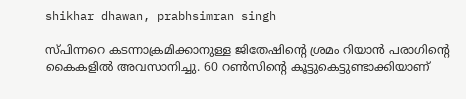shikhar dhawan, prabhsimran singh

സ്പിന്നറെ കടന്നാക്രമിക്കാനുള്ള ജിതേഷിന്റെ ശ്രമം റിയാന്‍ പരാഗിന്റെ കൈകളില്‍ അവസാനിച്ചു. 60 റണ്‍സിന്റെ കൂട്ടുകെട്ടുണ്ടാക്കിയാണ്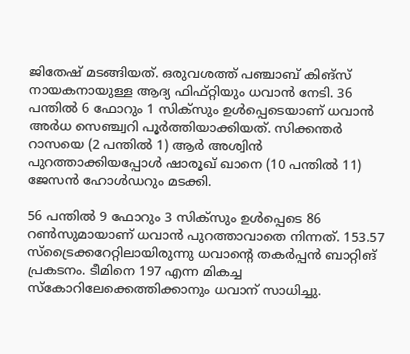ജിതേഷ് മടങ്ങിയത്. ഒരുവശത്ത് പഞ്ചാബ് കിങ്‌സ് നായകനായുള്ള ആദ്യ ഫിഫ്റ്റിയും ധവാന്‍ നേടി. 36 പന്തില്‍ 6 ഫോറും 1 സിക്‌സും ഉള്‍പ്പെടെയാണ് ധവാന്‍ അര്‍ധ സെഞ്ച്വറി പൂര്‍ത്തിയാക്കിയത്. സിക്കന്തര്‍ റാസയെ (2 പന്തില്‍ 1) ആര്‍ അശ്വിന്‍ പുറത്താക്കിയപ്പോള്‍ ഷാരൂഖ് ഖാനെ (10 പന്തില്‍ 11) ജേസന്‍ ഹോള്‍ഡറും മടക്കി.

56 പന്തില്‍ 9 ഫോറും 3 സിക്‌സും ഉള്‍പ്പെടെ 86 റണ്‍സുമായാണ് ധവാന്‍ പുറത്താവാതെ നിന്നത്. 153.57 സ്‌ട്രൈക്കറേറ്റിലായിരുന്നു ധവാന്റെ തകര്‍പ്പന്‍ ബാറ്റിങ് പ്രകടനം. ടീമിനെ 197 എന്ന മികച്ച സ്‌കോറിലേക്കെത്തിക്കാനും ധവാന് സാധിച്ചു.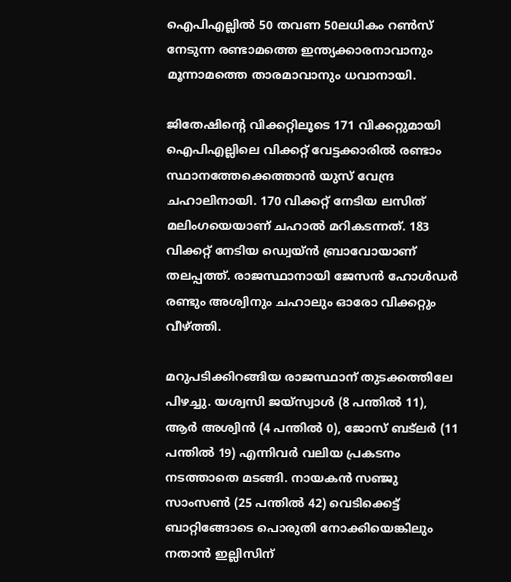ഐപിഎല്ലില്‍ 50 തവണ 50ലധികം റണ്‍സ് നേടുന്ന രണ്ടാമത്തെ ഇന്ത്യക്കാരനാവാനും മൂന്നാമത്തെ താരമാവാനും ധവാനായി.

ജിതേഷിന്റെ വിക്കറ്റിലൂടെ 171 വിക്കറ്റുമായി ഐപിഎല്ലിലെ വിക്കറ്റ് വേട്ടക്കാരില്‍ രണ്ടാം സ്ഥാനത്തേക്കെത്താന്‍ യുസ് വേന്ദ്ര ചഹാലിനായി. 170 വിക്കറ്റ് നേടിയ ലസിത് മലിംഗയെയാണ് ചഹാല്‍ മറികടന്നത്. 183 വിക്കറ്റ് നേടിയ ഡ്വെയ്ന്‍ ബ്രാവോയാണ് തലപ്പത്ത്. രാജസ്ഥാനായി ജേസന്‍ ഹോള്‍ഡര്‍ രണ്ടും അശ്വിനും ചഹാലും ഓരോ വിക്കറ്റും വീഴ്ത്തി.

മറുപടിക്കിറങ്ങിയ രാജസ്ഥാന് തുടക്കത്തിലേ പിഴച്ചു. യശ്വസി ജയ്‌സ്വാള്‍ (8 പന്തില്‍ 11), ആര്‍ അശ്വിന്‍ (4 പന്തില്‍ 0), ജോസ് ബട്‌ലര്‍ (11 പന്തില്‍ 19) എന്നിവര്‍ വലിയ പ്രകടനം നടത്താതെ മടങ്ങി. നായകന്‍ സഞ്ജു സാംസണ്‍ (25 പന്തില്‍ 42) വെടിക്കെട്ട് ബാറ്റിങ്ങോടെ പൊരുതി നോക്കിയെങ്കിലും നതാന്‍ ഇല്ലിസിന്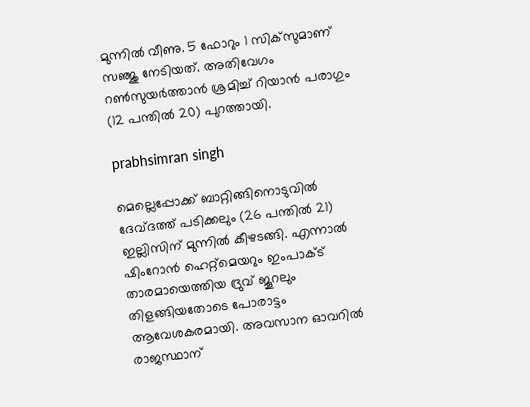മുന്നില്‍ വീണു. 5 ഫോറും 1 സിക്‌സുമാണ് സഞ്ജു നേടിയത്. അതിവേഗം റണ്‍സുയര്‍ത്താന്‍ ശ്രമിച്ച് റിയാന്‍ പരാഗും (12 പന്തില്‍ 20) പുറത്തായി.

prabhsimran singh

മെല്ലെപ്പോക്ക് ബാറ്റിങ്ങിനൊടുവില്‍ ദേവ്ദത്ത് പടിക്കലും (26 പന്തില്‍ 21) ഇല്ലിസിന് മുന്നില്‍ കീഴടങ്ങി. എന്നാല്‍ ഷിംറോന്‍ ഹെറ്റ്‌മെയറും ഇംപാക്ട് താരമായെത്തിയ ദ്രുവ് ജൂറലും തിളങ്ങിയതോടെ പോരാട്ടം ആവേശകരമായി. അവസാന ഓവറില്‍ രാജസ്ഥാന്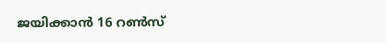ജയിക്കാന്‍ 16 റണ്‍സ്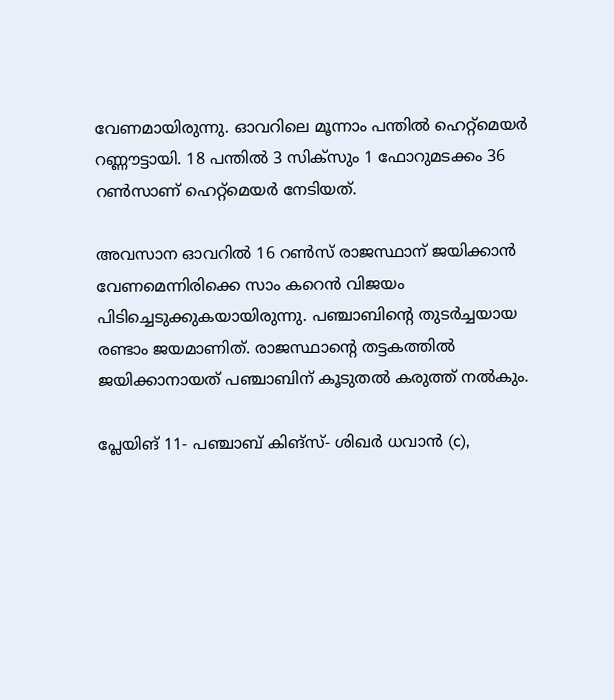വേണമായിരുന്നു. ഓവറിലെ മൂന്നാം പന്തില്‍ ഹെറ്റ്‌മെയര്‍ റണ്ണൗട്ടായി. 18 പന്തില്‍ 3 സിക്‌സും 1 ഫോറുമടക്കം 36 റണ്‍സാണ് ഹെറ്റ്‌മെയര്‍ നേടിയത്.

അവസാന ഓവറില്‍ 16 റണ്‍സ് രാജസ്ഥാന് ജയിക്കാന്‍ വേണമെന്നിരിക്കെ സാം കറെന്‍ വിജയം പിടിച്ചെടുക്കുകയായിരുന്നു. പഞ്ചാബിന്റെ തുടര്‍ച്ചയായ രണ്ടാം ജയമാണിത്. രാജസ്ഥാന്റെ തട്ടകത്തില്‍ ജയിക്കാനായത് പഞ്ചാബിന് കൂടുതല്‍ കരുത്ത് നല്‍കും.

പ്ലേയിങ് 11- പഞ്ചാബ് കിങ്‌സ്- ശിഖര്‍ ധവാന്‍ (c),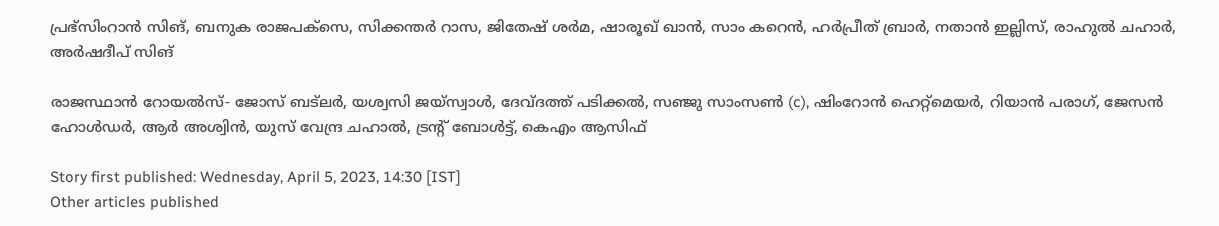പ്രഭ്‌സിംറാന്‍ സിങ്, ബനുക രാജപക്‌സെ, സിക്കന്തര്‍ റാസ, ജിതേഷ് ശര്‍മ, ഷാരൂഖ് ഖാന്‍, സാം കറെന്‍, ഹര്‍പ്രീത് ബ്രാര്‍, നതാന്‍ ഇല്ലിസ്, രാഹുല്‍ ചഹാര്‍, അര്‍ഷദീപ് സിങ്

രാജസ്ഥാന്‍ റോയല്‍സ്- ജോസ് ബട്‌ലര്‍, യശ്വസി ജയ്‌സ്വാള്‍, ദേവ്ദത്ത് പടിക്കല്‍, സഞ്ജു സാംസണ്‍ (c), ഷിംറോന്‍ ഹെറ്റ്‌മെയര്‍, റിയാന്‍ പരാഗ്, ജേസന്‍ ഹോള്‍ഡര്‍, ആര്‍ അശ്വിന്‍, യുസ് വേന്ദ്ര ചഹാല്‍, ട്രന്റ് ബോള്‍ട്ട്, കെഎം ആസിഫ്

Story first published: Wednesday, April 5, 2023, 14:30 [IST]
Other articles published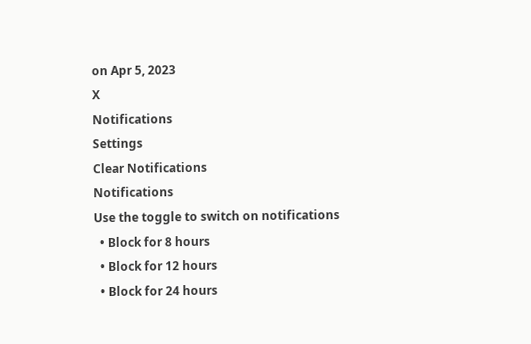on Apr 5, 2023
X
Notifications
Settings
Clear Notifications
Notifications
Use the toggle to switch on notifications
  • Block for 8 hours
  • Block for 12 hours
  • Block for 24 hours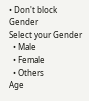• Don't block
Gender
Select your Gender
  • Male
  • Female
  • Others
Age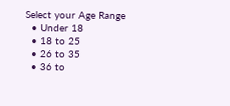Select your Age Range
  • Under 18
  • 18 to 25
  • 26 to 35
  • 36 to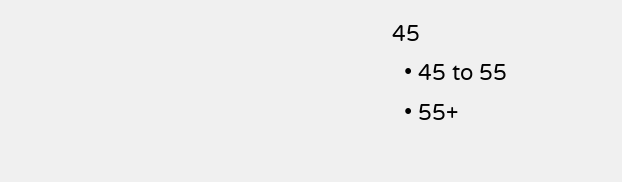45
  • 45 to 55
  • 55+